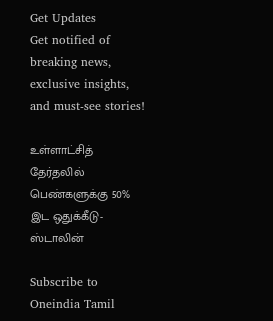Get Updates
Get notified of breaking news, exclusive insights, and must-see stories!

உள்ளாட்சித் தேர்தலில் பெண்களுக்கு 50% இட ஒதுக்கீடு- ஸ்டாலின்

Subscribe to Oneindia Tamil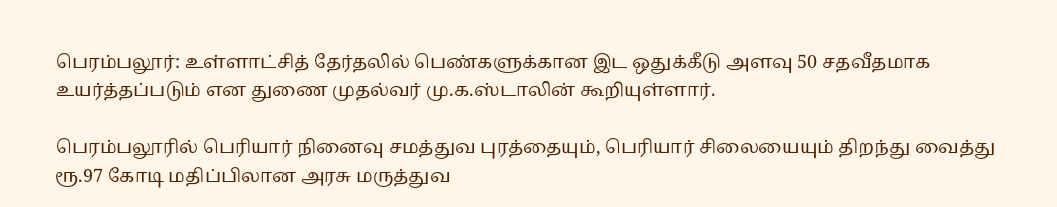பெரம்பலூர்: உள்ளாட்சித் தேர்தலில் பெண்களுக்கான இட ஒதுக்கீடு அளவு 50 சதவீதமாக உயர்த்தப்படும் என துணை முதல்வர் மு.க.ஸ்டாலின் கூறியுள்ளார்.

பெரம்பலூரில் பெரியார் நினைவு சமத்துவ புரத்தையும், பெரியார் சிலையையும் திறந்து வைத்து ரூ.97 கோடி மதிப்பிலான அரசு மருத்துவ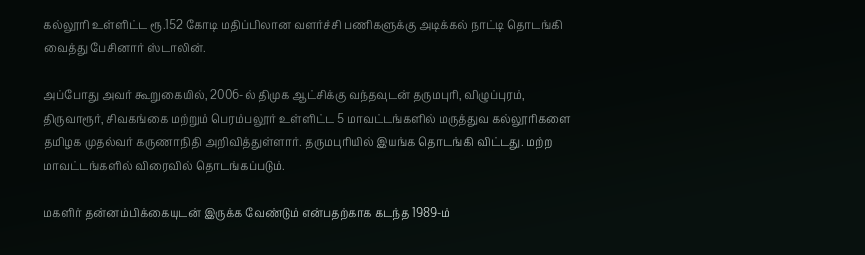கல்லூரி உள்ளிட்ட ரூ.152 கோடி மதிப்பிலான வளர்ச்சி பணிகளுக்கு அடிக்கல் நாட்டி தொடங்கி வைத்து பேசினார் ஸ்டாலின்.

அப்போது அவர் கூறுகையில், 2006-ல் திமுக ஆட்சிக்கு வந்தவுடன் தருமபுரி, விழுப்புரம், திருவாரூர், சிவகங்கை மற்றும் பெரம்பலூர் உள்ளிட்ட 5 மாவட்டங்களில் மருத்துவ கல்லூரிகளை தமிழக முதல்வர் கருணாநிதி அறிவித்துள்ளார். தருமபுரியில் இயங்க தொடங்கி விட்டது. மற்ற மாவட்டங்களில் விரைவில் தொடங்கப்படும்.

மகளிர் தன்னம்பிக்கையுடன் இருக்க வேண்டும் என்பதற்காக கடந்த 1989-ம்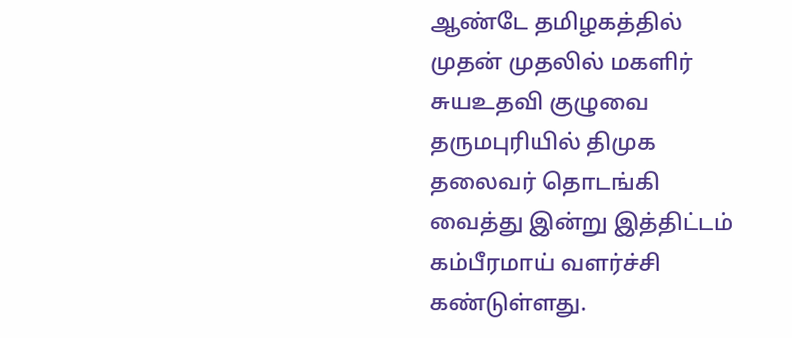ஆண்டே தமிழகத்தில் முதன் முதலில் மகளிர் சுயஉதவி குழுவை தருமபுரியில் திமுக தலைவர் தொடங்கி வைத்து இன்று இத்திட்டம் கம்பீரமாய் வளர்ச்சி கண்டுள்ளது.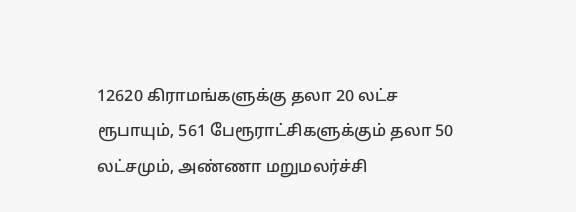12620 கிராமங்களுக்கு தலா 20 லட்ச ரூபாயும், 561 பேரூராட்சிகளுக்கும் தலா 50 லட்சமும், அண்ணா மறுமலர்ச்சி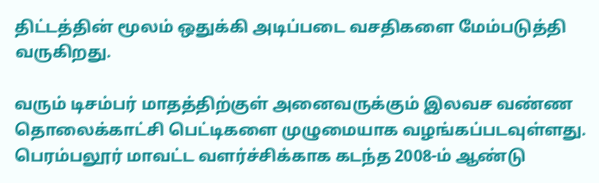திட்டத்தின் மூலம் ஒதுக்கி அடிப்படை வசதிகளை மேம்படுத்தி வருகிறது.

வரும் டிசம்பர் மாதத்திற்குள் அனைவருக்கும் இலவச வண்ண தொலைக்காட்சி பெட்டிகளை முழுமையாக வழங்கப்படவுள்ளது. பெரம்பலூர் மாவட்ட வளர்ச்சிக்காக கடந்த 2008-ம் ஆண்டு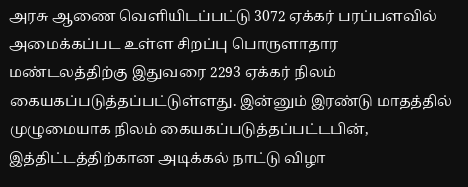அரசு ஆணை வெளியிடப்பட்டு 3072 ஏக்கர் பரப்பளவில் அமைக்கப்பட உள்ள சிறப்பு பொருளாதார மண்டலத்திற்கு இதுவரை 2293 ஏக்கர் நிலம் கையகப்படுத்தப்பட்டுள்ளது. இன்னும் இரண்டு மாதத்தில் முழுமையாக நிலம் கையகப்படுத்தப்பட்டபின், இத்திட்டத்திற்கான அடிக்கல் நாட்டு விழா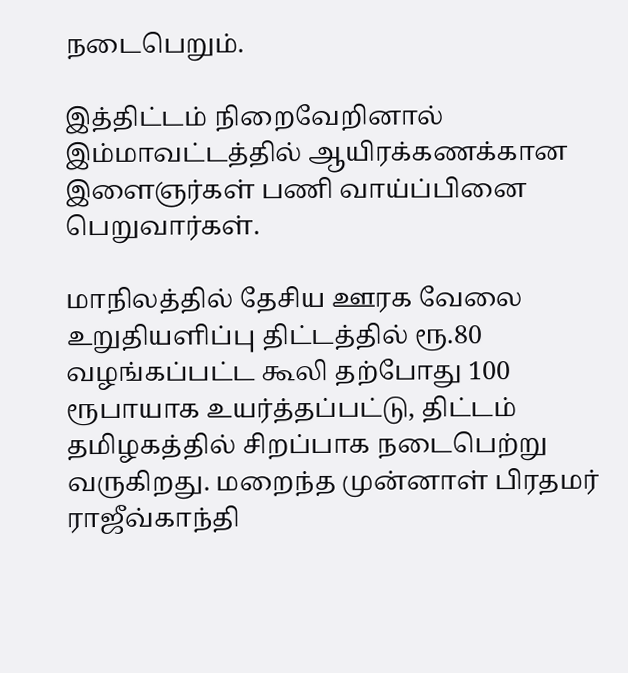நடைபெறும்.

இத்திட்டம் நிறைவேறினால் இம்மாவட்டத்தில் ஆயிரக்கணக்கான இளைஞர்கள் பணி வாய்ப்பினை பெறுவார்கள்.

மாநிலத்தில் தேசிய ஊரக வேலை உறுதியளிப்பு திட்டத்தில் ரூ.80 வழங்கப்பட்ட கூலி தற்போது 100 ரூபாயாக உயர்த்தப்பட்டு, திட்டம் தமிழகத்தில் சிறப்பாக நடைபெற்று வருகிறது. மறைந்த முன்னாள் பிரதமர் ராஜீவ்காந்தி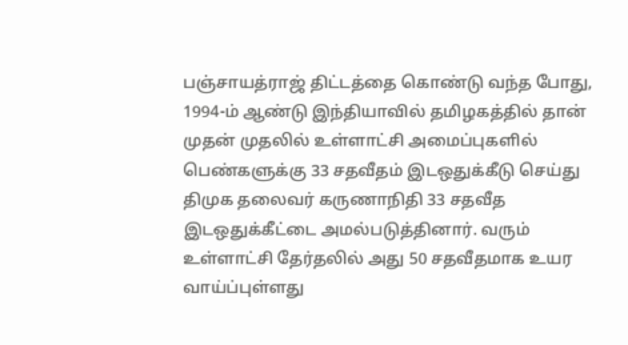பஞ்சாயத்ராஜ் திட்டத்தை கொண்டு வந்த போது, 1994-ம் ஆண்டு இந்தியாவில் தமிழகத்தில் தான் முதன் முதலில் உள்ளாட்சி அமைப்புகளில் பெண்களுக்கு 33 சதவீதம் இடஒதுக்கீடு செய்து திமுக தலைவர் கருணாநிதி 33 சதவீத இடஒதுக்கீட்டை அமல்படுத்தினார். வரும் உள்ளாட்சி தேர்தலில் அது 50 சதவீதமாக உயர வாய்ப்புள்ளது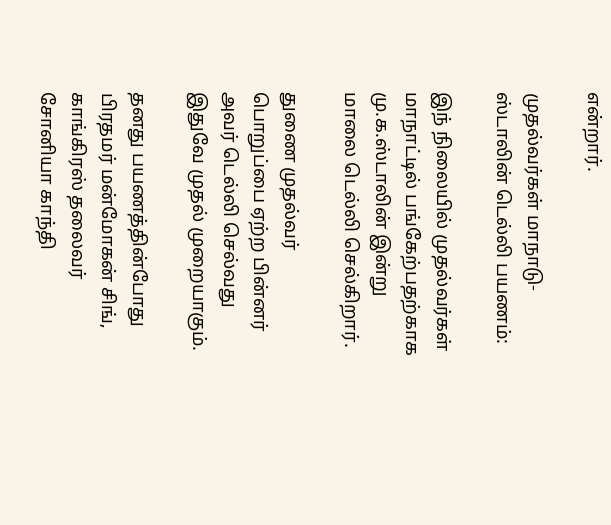என்றார்.

முதல்வர்கள் மாநாடு-ஸ்டாலின் டெல்லி பயணம்:

இந் நிலையில் முதல்வர்கள் மாநாட்டில் பங்கேற்பதற்காக மு.க.ஸ்டாலின் இன்று மாலை டெல்லி செல்கிறார்.

துணை முதல்வர் பொறுப்பை ஏற்ற பின்னர் அவர் டெல்லி செல்வது இதுவே முதல் முறையாகும்.

தனது பயணத்தின்போது பிரதமர் மன்மோகன் சிங், காங்கிரஸ் தலைவர் சோனியா காந்தி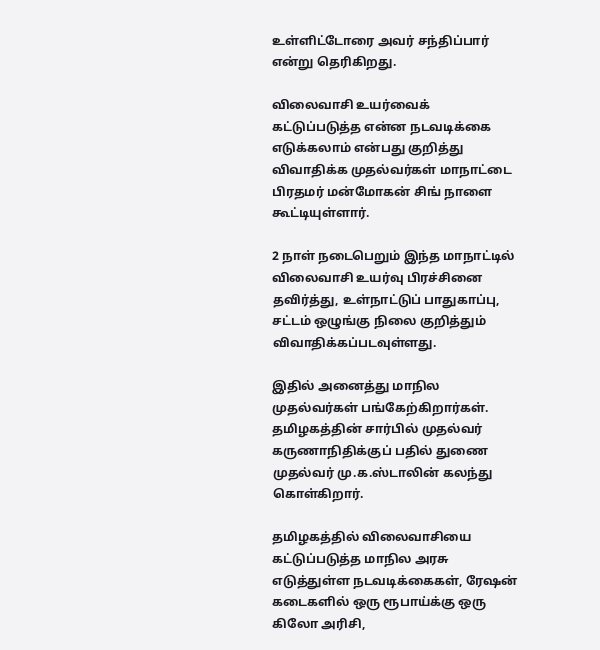உள்ளிட்டோரை அவர் சந்திப்பார் என்று தெரிகிறது.

விலைவாசி உயர்வைக் கட்டுப்படுத்த என்ன நடவடிக்கை எடுக்கலாம் என்பது குறித்து விவாதிக்க முதல்வர்கள் மாநாட்டை பிரதமர் மன்மோகன் சிங் நாளை கூட்டியுள்ளார்.

2 நாள் நடைபெறும் இந்த மாநாட்டில் விலைவாசி உயர்வு பிரச்சினை தவிர்த்து, உள்நாட்டுப் பாதுகாப்பு, சட்டம் ஒழுங்கு நிலை குறித்தும் விவாதிக்கப்படவுள்ளது.

இதில் அனைத்து மாநில முதல்வர்கள் பங்கேற்கிறார்கள். தமிழகத்தின் சார்பில் முதல்வர் கருணாநிதிக்குப் பதில் துணை முதல்வர் மு.க.ஸ்டாலின் கலந்து கொள்கிறார்.

தமிழகத்தில் விலைவாசியை கட்டுப்படுத்த மாநில அரசு எடுத்துள்ள நடவடிக்கைகள், ரேஷன் கடைகளில் ஒரு ரூபாய்க்கு ஒரு கிலோ அரிசி,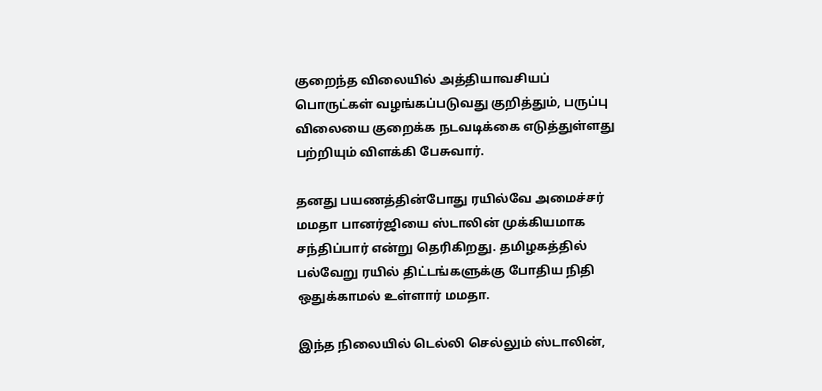குறைந்த விலையில் அத்தியாவசியப் பொருட்கள் வழங்கப்படுவது குறித்தும், பருப்பு விலையை குறைக்க நடவடிக்கை எடுத்துள்ளது பற்றியும் விளக்கி பேசுவார்.

தனது பயணத்தின்போது ரயில்வே அமைச்சர் மமதா பானர்ஜியை ஸ்டாலின் முக்கியமாக சந்திப்பார் என்று தெரிகிறது. தமிழகத்தில் பல்வேறு ரயில் திட்டங்களுக்கு போதிய நிதி ஒதுக்காமல் உள்ளார் மமதா.

இந்த நிலையில் டெல்லி செல்லும் ஸ்டாலின்,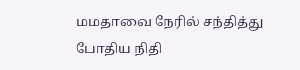மமதாவை நேரில் சந்தித்து போதிய நிதி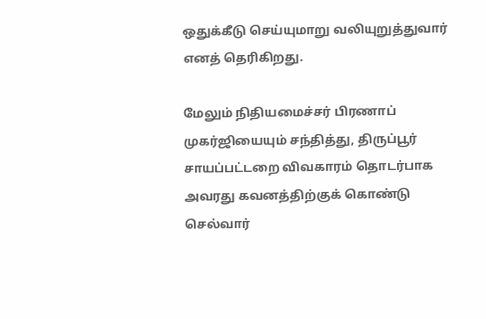ஒதுக்கீடு செய்யுமாறு வலியுறுத்துவார் எனத் தெரிகிறது.

மேலும் நிதியமைச்சர் பிரணாப் முகர்ஜியையும் சந்தித்து, திருப்பூர் சாயப்பட்டறை விவகாரம் தொடர்பாக அவரது கவனத்திற்குக் கொண்டு செல்வார்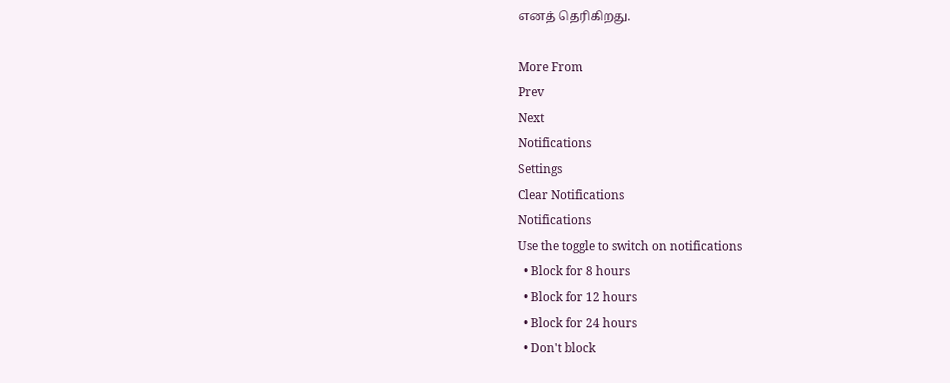எனத் தெரிகிறது.

More From
Prev
Next
Notifications
Settings
Clear Notifications
Notifications
Use the toggle to switch on notifications
  • Block for 8 hours
  • Block for 12 hours
  • Block for 24 hours
  • Don't block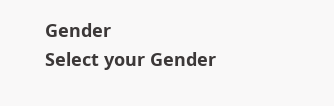Gender
Select your Gender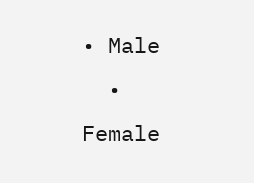• Male
  • Female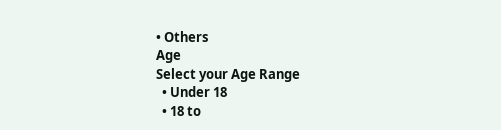• Others
Age
Select your Age Range
  • Under 18
  • 18 to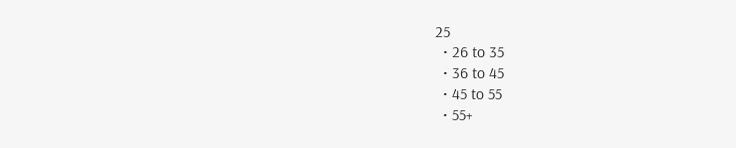25
  • 26 to 35
  • 36 to 45
  • 45 to 55
  • 55+